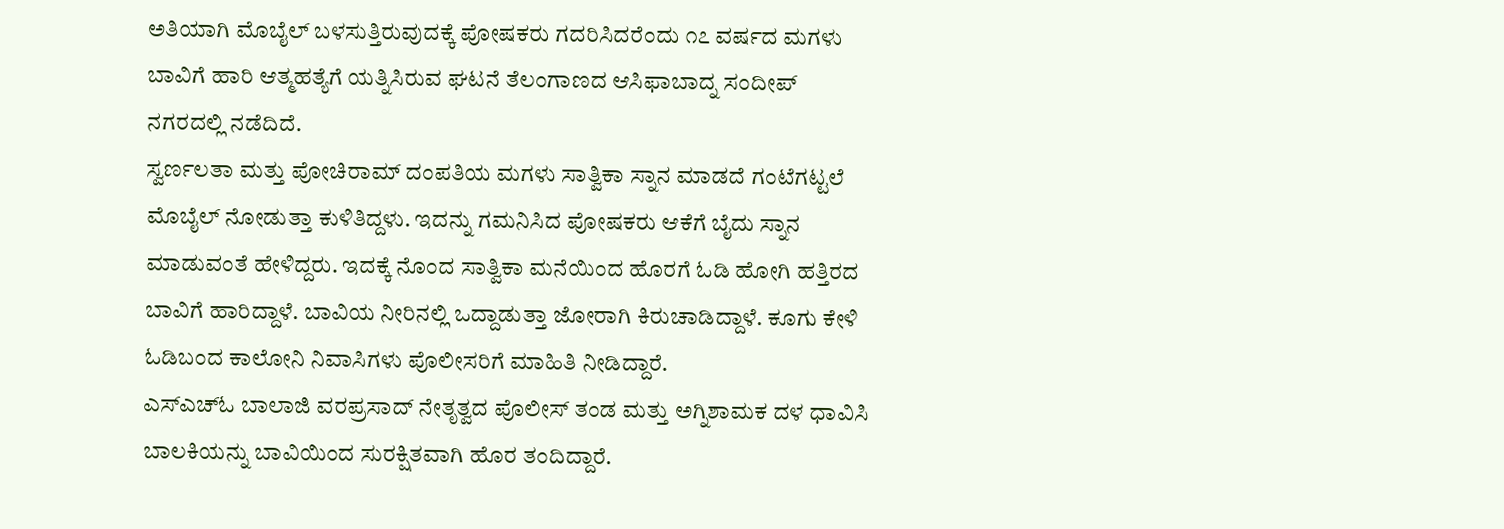ಅತಿಯಾಗಿ ಮೊಬೈಲ್ ಬಳಸುತ್ತಿರುವುದಕ್ಕೆ ಪೋಷಕರು ಗದರಿಸಿದರೆಂದು ೧೭ ವರ್ಷದ ಮಗಳು ಬಾವಿಗೆ ಹಾರಿ ಆತ್ಮಹತ್ಯೆಗೆ ಯತ್ನಿಸಿರುವ ಘಟನೆ ತೆಲಂಗಾಣದ ಆಸಿಫಾಬಾದ್ನ ಸಂದೀಪ್ ನಗರದಲ್ಲಿ ನಡೆದಿದೆ.
ಸ್ವರ್ಣಲತಾ ಮತ್ತು ಪೋಚಿರಾಮ್ ದಂಪತಿಯ ಮಗಳು ಸಾತ್ವಿಕಾ ಸ್ನಾನ ಮಾಡದೆ ಗಂಟೆಗಟ್ಟಲೆ ಮೊಬೈಲ್ ನೋಡುತ್ತಾ ಕುಳಿತಿದ್ದಳು. ಇದನ್ನು ಗಮನಿಸಿದ ಪೋಷಕರು ಆಕೆಗೆ ಬೈದು ಸ್ನಾನ ಮಾಡುವಂತೆ ಹೇಳಿದ್ದರು. ಇದಕ್ಕೆ ನೊಂದ ಸಾತ್ವಿಕಾ ಮನೆಯಿಂದ ಹೊರಗೆ ಓಡಿ ಹೋಗಿ ಹತ್ತಿರದ ಬಾವಿಗೆ ಹಾರಿದ್ದಾಳೆ. ಬಾವಿಯ ನೀರಿನಲ್ಲಿ ಒದ್ದಾಡುತ್ತಾ ಜೋರಾಗಿ ಕಿರುಚಾಡಿದ್ದಾಳೆ. ಕೂಗು ಕೇಳಿ ಓಡಿಬಂದ ಕಾಲೋನಿ ನಿವಾಸಿಗಳು ಪೊಲೀಸರಿಗೆ ಮಾಹಿತಿ ನೀಡಿದ್ದಾರೆ.
ಎಸ್ಎಚ್ಓ ಬಾಲಾಜಿ ವರಪ್ರಸಾದ್ ನೇತೃತ್ವದ ಪೊಲೀಸ್ ತಂಡ ಮತ್ತು ಅಗ್ನಿಶಾಮಕ ದಳ ಧಾವಿಸಿ ಬಾಲಕಿಯನ್ನು ಬಾವಿಯಿಂದ ಸುರಕ್ಷಿತವಾಗಿ ಹೊರ ತಂದಿದ್ದಾರೆ.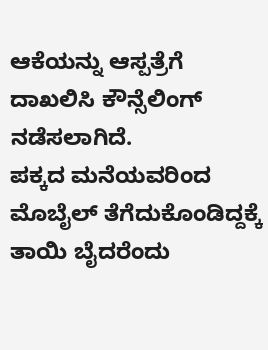ಆಕೆಯನ್ನು ಆಸ್ಪತ್ರೆಗೆ ದಾಖಲಿಸಿ ಕೌನ್ಸೆಲಿಂಗ್ ನಡೆಸಲಾಗಿದೆ.
ಪಕ್ಕದ ಮನೆಯವರಿಂದ ಮೊಬೈಲ್ ತೆಗೆದುಕೊಂಡಿದ್ದಕ್ಕೆ ತಾಯಿ ಬೈದರೆಂದು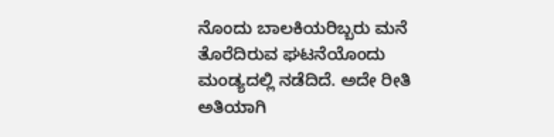ನೊಂದು ಬಾಲಕಿಯರಿಬ್ಬರು ಮನೆ ತೊರೆದಿರುವ ಘಟನೆಯೊಂದು ಮಂಡ್ಯದಲ್ಲಿ ನಡೆದಿದೆ. ಅದೇ ರೀತಿ ಅತಿಯಾಗಿ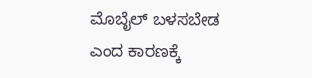ಮೊಬೈಲ್ ಬಳಸಬೇಡ ಎಂದ ಕಾರಣಕ್ಕೆ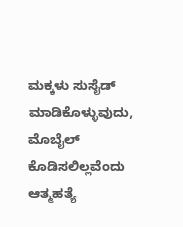ಮಕ್ಕಳು ಸುಸೈಡ್ ಮಾಡಿಕೊಳ್ಳುವುದು, ಮೊಬೈಲ್ ಕೊಡಿಸಲಿಲ್ಲವೆಂದು ಆತ್ಮಹತ್ಯೆ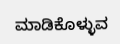ಮಾಡಿಕೊಳ್ಳುವ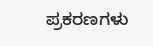ಪ್ರಕರಣಗಳು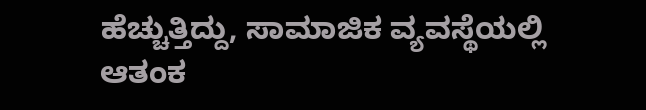ಹೆಚ್ಚುತ್ತಿದ್ದು, ಸಾಮಾಜಿಕ ವ್ಯವಸ್ಥೆಯಲ್ಲಿ ಆತಂಕ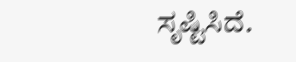ಸೃಷ್ಟಿಸಿದೆ.